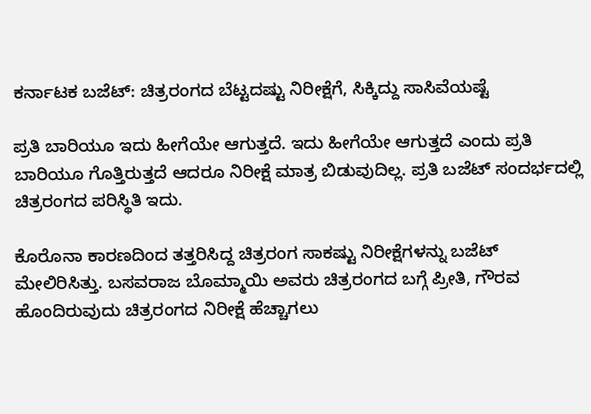ಕರ್ನಾಟಕ ಬಜೆಟ್: ಚಿತ್ರರಂಗದ ಬೆಟ್ಟದಷ್ಟು ನಿರೀಕ್ಷೆಗೆ, ಸಿಕ್ಕಿದ್ದು ಸಾಸಿವೆಯಷ್ಟೆ

ಪ್ರತಿ ಬಾರಿಯೂ ಇದು ಹೀಗೆಯೇ ಆಗುತ್ತದೆ. ಇದು ಹೀಗೆಯೇ ಆಗುತ್ತದೆ ಎಂದು ಪ್ರತಿ ಬಾರಿಯೂ ಗೊತ್ತಿರುತ್ತದೆ ಆದರೂ ನಿರೀಕ್ಷೆ ಮಾತ್ರ ಬಿಡುವುದಿಲ್ಲ. ಪ್ರತಿ ಬಜೆಟ್ ಸಂದರ್ಭದಲ್ಲಿ ಚಿತ್ರರಂಗದ ಪರಿಸ್ಥಿತಿ ಇದು.

ಕೊರೊನಾ ಕಾರಣದಿಂದ ತತ್ತರಿಸಿದ್ದ ಚಿತ್ರರಂಗ ಸಾಕಷ್ಟು ನಿರೀಕ್ಷೆಗಳನ್ನು ಬಜೆಟ್ ಮೇಲಿರಿಸಿತ್ತು. ಬಸವರಾಜ ಬೊಮ್ಮಾಯಿ ಅವರು ಚಿತ್ರರಂಗದ ಬಗ್ಗೆ ಪ್ರೀತಿ, ಗೌರವ ಹೊಂದಿರುವುದು ಚಿತ್ರರಂಗದ ನಿರೀಕ್ಷೆ ಹೆಚ್ಚಾಗಲು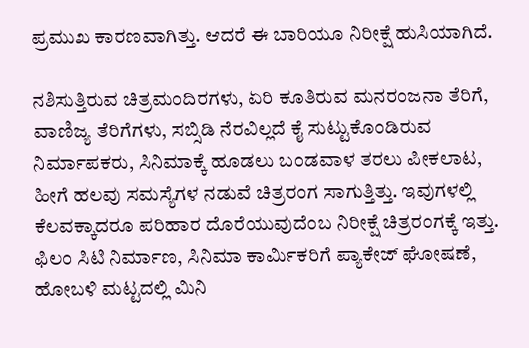ಪ್ರಮುಖ ಕಾರಣವಾಗಿತ್ತು. ಆದರೆ ಈ ಬಾರಿಯೂ ನಿರೀಕ್ಷೆ ಹುಸಿಯಾಗಿದೆ.

ನಶಿಸುತ್ತಿರುವ ಚಿತ್ರಮಂದಿರಗಳು, ಏರಿ ಕೂತಿರುವ ಮನರಂಜನಾ ತೆರಿಗೆ, ವಾಣಿಜ್ಯ ತೆರಿಗೆಗಳು, ಸಬ್ಸಿಡಿ ನೆರವಿಲ್ಲದೆ ಕೈ ಸುಟ್ಟುಕೊಂಡಿರುವ ನಿರ್ಮಾಪಕರು, ಸಿನಿಮಾಕ್ಕೆ ಹೂಡಲು ಬಂಡವಾಳ ತರಲು ಪೀಕಲಾಟ, ಹೀಗೆ ಹಲವು ಸಮಸ್ಯೆಗಳ ನಡುವೆ ಚಿತ್ರರಂಗ ಸಾಗುತ್ತಿತ್ತು. ಇವುಗಳಲ್ಲಿ ಕೆಲವಕ್ಕಾದರೂ ಪರಿಹಾರ ದೊರೆಯುವುದೆಂಬ ನಿರೀಕ್ಷೆ ಚಿತ್ರರಂಗಕ್ಕೆ ಇತ್ತು. ಫಿಲಂ ಸಿಟಿ ನಿರ್ಮಾಣ, ಸಿನಿಮಾ ಕಾರ್ಮಿಕರಿಗೆ ಪ್ಯಾಕೇಜ್ ಘೋಷಣೆ, ಹೋಬಳಿ ಮಟ್ಟದಲ್ಲಿ ಮಿನಿ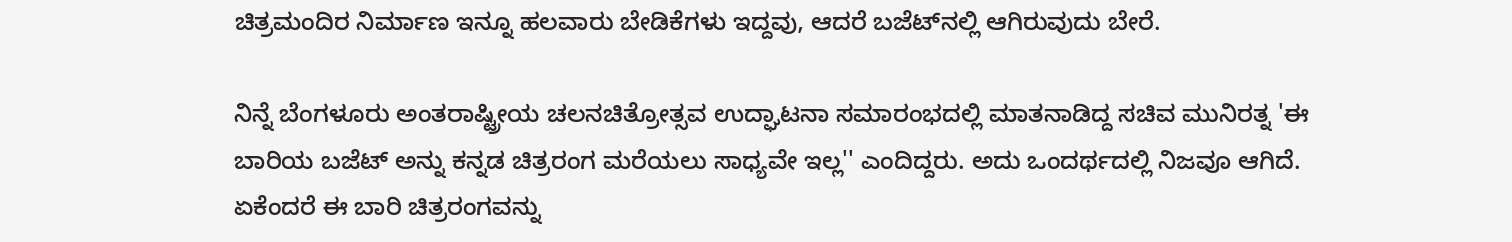ಚಿತ್ರಮಂದಿರ ನಿರ್ಮಾಣ ಇನ್ನೂ ಹಲವಾರು ಬೇಡಿಕೆಗಳು ಇದ್ದವು, ಆದರೆ ಬಜೆಟ್‌ನಲ್ಲಿ ಆಗಿರುವುದು ಬೇರೆ.

ನಿನ್ನೆ ಬೆಂಗಳೂರು ಅಂತರಾಷ್ಟ್ರೀಯ ಚಲನಚಿತ್ರೋತ್ಸವ ಉದ್ಘಾಟನಾ ಸಮಾರಂಭದಲ್ಲಿ ಮಾತನಾಡಿದ್ದ ಸಚಿವ ಮುನಿರತ್ನ 'ಈ ಬಾರಿಯ ಬಜೆಟ್ ಅನ್ನು ಕನ್ನಡ ಚಿತ್ರರಂಗ ಮರೆಯಲು ಸಾಧ್ಯವೇ ಇಲ್ಲ'' ಎಂದಿದ್ದರು. ಅದು ಒಂದರ್ಥದಲ್ಲಿ ನಿಜವೂ ಆಗಿದೆ. ಏಕೆಂದರೆ ಈ ಬಾರಿ ಚಿತ್ರರಂಗವನ್ನು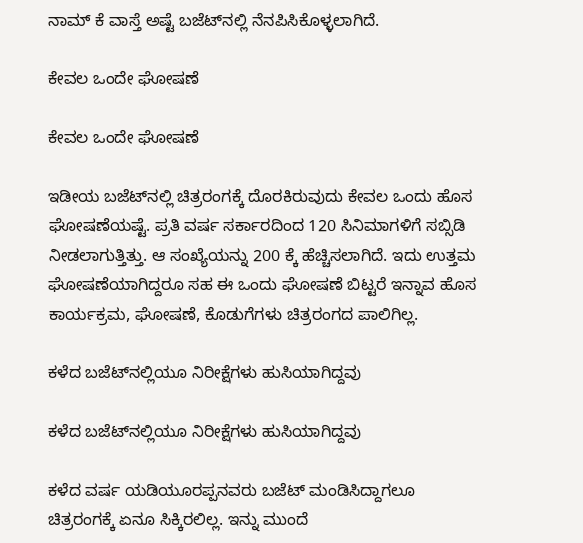ನಾಮ್‌ ಕೆ ವಾಸ್ತೆ ಅಷ್ಟೆ ಬಜೆಟ್‌ನಲ್ಲಿ ನೆನಪಿಸಿಕೊಳ್ಳಲಾಗಿದೆ.

ಕೇವಲ ಒಂದೇ ಘೋಷಣೆ

ಕೇವಲ ಒಂದೇ ಘೋಷಣೆ

ಇಡೀಯ ಬಜೆಟ್‌ನಲ್ಲಿ ಚಿತ್ರರಂಗಕ್ಕೆ ದೊರಕಿರುವುದು ಕೇವಲ ಒಂದು ಹೊಸ ಘೋಷಣೆಯಷ್ಟೆ. ಪ್ರತಿ ವರ್ಷ ಸರ್ಕಾರದಿಂದ 120 ಸಿನಿಮಾಗಳಿಗೆ ಸಬ್ಸಿಡಿ ನೀಡಲಾಗುತ್ತಿತ್ತು. ಆ ಸಂಖ್ಯೆಯನ್ನು 200 ಕ್ಕೆ ಹೆಚ್ಚಿಸಲಾಗಿದೆ. ಇದು ಉತ್ತಮ ಘೋಷಣೆಯಾಗಿದ್ದರೂ ಸಹ ಈ ಒಂದು ಘೋಷಣೆ ಬಿಟ್ಟರೆ ಇನ್ನಾವ ಹೊಸ ಕಾರ್ಯಕ್ರಮ, ಘೋಷಣೆ, ಕೊಡುಗೆಗಳು ಚಿತ್ರರಂಗದ ಪಾಲಿಗಿಲ್ಲ.

ಕಳೆದ ಬಜೆಟ್‌ನಲ್ಲಿಯೂ ನಿರೀಕ್ಷೆಗಳು ಹುಸಿಯಾಗಿದ್ದವು

ಕಳೆದ ಬಜೆಟ್‌ನಲ್ಲಿಯೂ ನಿರೀಕ್ಷೆಗಳು ಹುಸಿಯಾಗಿದ್ದವು

ಕಳೆದ ವರ್ಷ ಯಡಿಯೂರಪ್ಪನವರು ಬಜೆಟ್‌ ಮಂಡಿಸಿದ್ದಾಗಲೂ ಚಿತ್ರರಂಗಕ್ಕೆ ಏನೂ ಸಿಕ್ಕಿರಲಿಲ್ಲ. ಇನ್ನು ಮುಂದೆ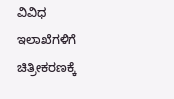ವಿವಿಧ ಇಲಾಖೆಗಳಿಗೆ ಚಿತ್ರೀಕರಣಕ್ಕೆ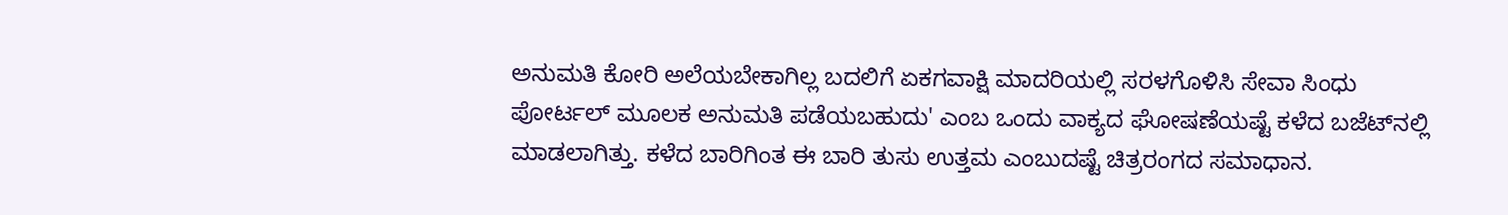ಅನುಮತಿ ಕೋರಿ ಅಲೆಯಬೇಕಾಗಿಲ್ಲ ಬದಲಿಗೆ ಏಕಗವಾಕ್ಷಿ ಮಾದರಿಯಲ್ಲಿ ಸರಳಗೊಳಿಸಿ ಸೇವಾ ಸಿಂಧು ಪೋರ್ಟಲ್ ಮೂಲಕ ಅನುಮತಿ ಪಡೆಯಬಹುದು' ಎಂಬ ಒಂದು ವಾಕ್ಯದ ಘೋಷಣೆಯಷ್ಟೆ ಕಳೆದ ಬಜೆಟ್‌ನಲ್ಲಿ ಮಾಡಲಾಗಿತ್ತು. ಕಳೆದ ಬಾರಿಗಿಂತ ಈ ಬಾರಿ ತುಸು ಉತ್ತಮ ಎಂಬುದಷ್ಟೆ ಚಿತ್ರರಂಗದ ಸಮಾಧಾನ.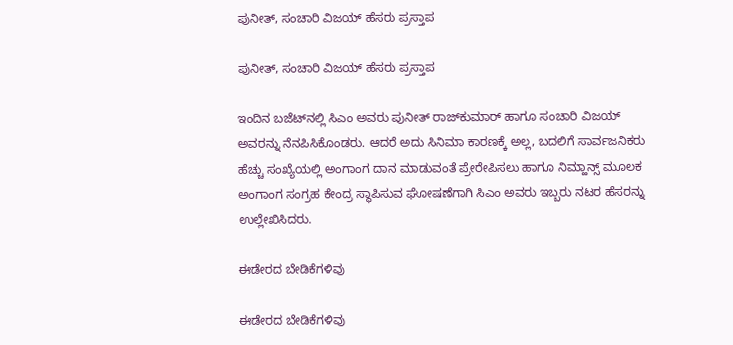ಪುನೀತ್, ಸಂಚಾರಿ ವಿಜಯ್ ಹೆಸರು ಪ್ರಸ್ತಾಪ

ಪುನೀತ್, ಸಂಚಾರಿ ವಿಜಯ್ ಹೆಸರು ಪ್ರಸ್ತಾಪ

ಇಂದಿನ ಬಜೆಟ್‌ನಲ್ಲಿ ಸಿಎಂ ಅವರು ಪುನೀತ್ ರಾಜ್‌ಕುಮಾರ್ ಹಾಗೂ ಸಂಚಾರಿ ವಿಜಯ್ ಅವರನ್ನು ನೆನಪಿಸಿಕೊಂಡರು. ಆದರೆ ಅದು ಸಿನಿಮಾ ಕಾರಣಕ್ಕೆ ಅಲ್ಲ, ಬದಲಿಗೆ ಸಾರ್ವಜನಿಕರು ಹೆಚ್ಚು ಸಂಖ್ಯೆಯಲ್ಲಿ ಅಂಗಾಂಗ ದಾನ ಮಾಡುವಂತೆ ಪ್ರೇರೇಪಿಸಲು ಹಾಗೂ ನಿಮ್ಹಾನ್ಸ್ ಮೂಲಕ ಅಂಗಾಂಗ ಸಂಗ್ರಹ ಕೇಂದ್ರ ಸ್ಥಾಪಿಸುವ ಘೋಷಣೆಗಾಗಿ ಸಿಎಂ ಅವರು ಇಬ್ಬರು ನಟರ ಹೆಸರನ್ನು ಉಲ್ಲೇಖಿಸಿದರು.

ಈಡೇರದ ಬೇಡಿಕೆಗಳಿವು

ಈಡೇರದ ಬೇಡಿಕೆಗಳಿವು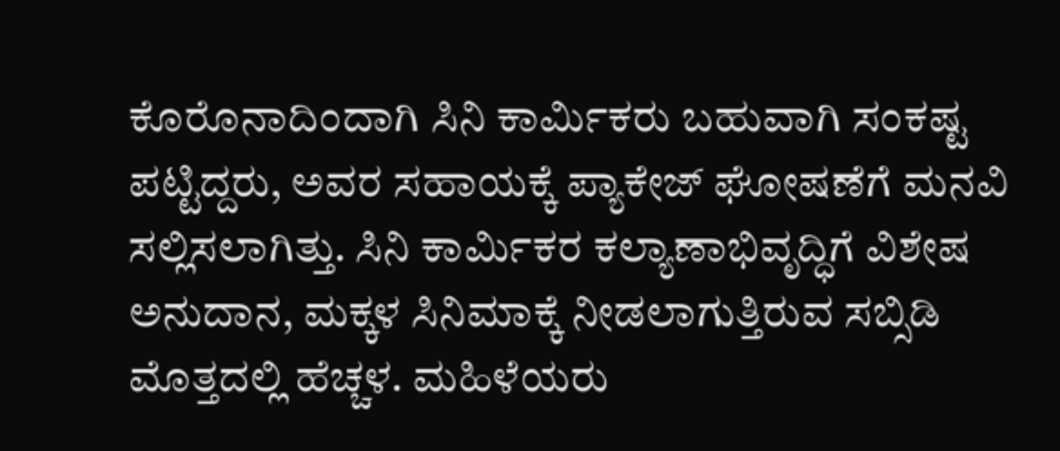ಕೊರೊನಾದಿಂದಾಗಿ ಸಿನಿ ಕಾರ್ಮಿಕರು ಬಹುವಾಗಿ ಸಂಕಷ್ಟ ಪಟ್ಟಿದ್ದರು, ಅವರ ಸಹಾಯಕ್ಕೆ ಪ್ಯಾಕೇಜ್ ಘೋಷಣೆಗೆ ಮನವಿ ಸಲ್ಲಿಸಲಾಗಿತ್ತು. ಸಿನಿ ಕಾರ್ಮಿಕರ ಕಲ್ಯಾಣಾಭಿವೃದ್ಧಿಗೆ ವಿಶೇಷ ಅನುದಾನ, ಮಕ್ಕಳ ಸಿನಿಮಾಕ್ಕೆ ನೀಡಲಾಗುತ್ತಿರುವ ಸಬ್ಸಿಡಿ ಮೊತ್ತದಲ್ಲಿ ಹೆಚ್ಚಳ. ಮಹಿಳೆಯರು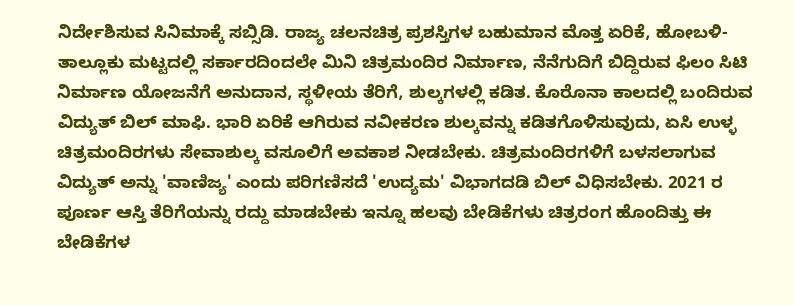ನಿರ್ದೇಶಿಸುವ ಸಿನಿಮಾಕ್ಕೆ ಸಬ್ಸಿಡಿ. ರಾಜ್ಯ ಚಲನಚಿತ್ರ ಪ್ರಶಸ್ತಿಗಳ ಬಹುಮಾನ ಮೊತ್ತ ಏರಿಕೆ, ಹೋಬಳಿ-ತಾಲ್ಲೂಕು ಮಟ್ಟದಲ್ಲಿ ಸರ್ಕಾರದಿಂದಲೇ ಮಿನಿ ಚಿತ್ರಮಂದಿರ ನಿರ್ಮಾಣ, ನೆನೆಗುದಿಗೆ ಬಿದ್ದಿರುವ ಫಿಲಂ ಸಿಟಿ ನಿರ್ಮಾಣ ಯೋಜನೆಗೆ ಅನುದಾನ, ಸ್ಥಳೀಯ ತೆರಿಗೆ, ಶುಲ್ಕಗಳಲ್ಲಿ ಕಡಿತ. ಕೊರೊನಾ ಕಾಲದಲ್ಲಿ ಬಂದಿರುವ ವಿದ್ಯುತ್ ಬಿಲ್ ಮಾಫಿ. ಭಾರಿ ಏರಿಕೆ ಆಗಿರುವ ನವೀಕರಣ ಶುಲ್ಕವನ್ನು ಕಡಿತಗೊಳಿಸುವುದು, ಏಸಿ ಉಳ್ಳ ಚಿತ್ರಮಂದಿರಗಳು ಸೇವಾಶುಲ್ಕ ವಸೂಲಿಗೆ ಅವಕಾಶ ನೀಡಬೇಕು. ಚಿತ್ರಮಂದಿರಗಳಿಗೆ ಬಳಸಲಾಗುವ ವಿದ್ಯುತ್ ಅನ್ನು 'ವಾಣಿಜ್ಯ' ಎಂದು ಪರಿಗಣಿಸದೆ 'ಉದ್ಯಮ' ವಿಭಾಗದಡಿ ಬಿಲ್ ವಿಧಿಸಬೇಕು. 2021 ರ ಪೂರ್ಣ ಆಸ್ತಿ ತೆರಿಗೆಯನ್ನು ರದ್ದು ಮಾಡಬೇಕು ಇನ್ನೂ ಹಲವು ಬೇಡಿಕೆಗಳು ಚಿತ್ರರಂಗ ಹೊಂದಿತ್ತು ಈ ಬೇಡಿಕೆಗಳ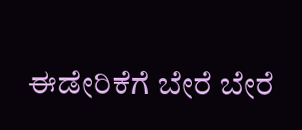ಈಡೇರಿಕೆಗೆ ಬೇರೆ ಬೇರೆ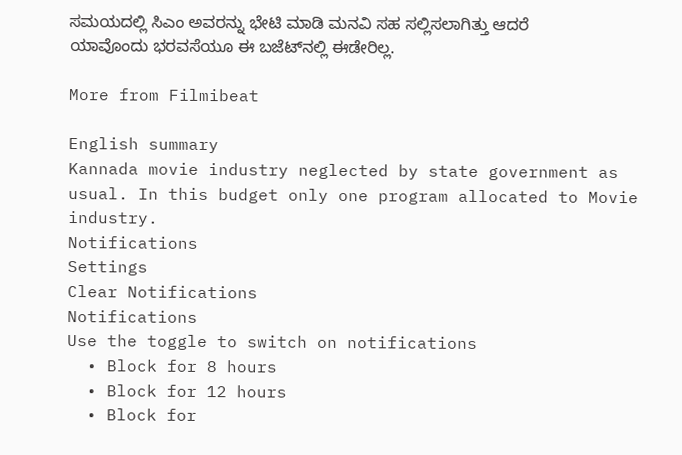ಸಮಯದಲ್ಲಿ ಸಿಎಂ ಅವರನ್ನು ಭೇಟಿ ಮಾಡಿ ಮನವಿ ಸಹ ಸಲ್ಲಿಸಲಾಗಿತ್ತು ಆದರೆ ಯಾವೊಂದು ಭರವಸೆಯೂ ಈ ಬಜೆಟ್‌ನಲ್ಲಿ ಈಡೇರಿಲ್ಲ.

More from Filmibeat

English summary
Kannada movie industry neglected by state government as usual. In this budget only one program allocated to Movie industry.
Notifications
Settings
Clear Notifications
Notifications
Use the toggle to switch on notifications
  • Block for 8 hours
  • Block for 12 hours
  • Block for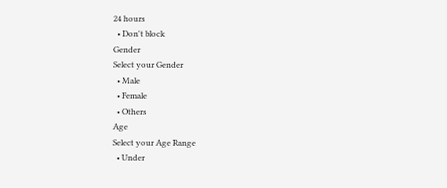24 hours
  • Don't block
Gender
Select your Gender
  • Male
  • Female
  • Others
Age
Select your Age Range
  • Under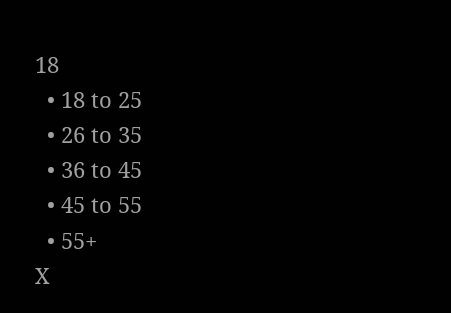18
  • 18 to 25
  • 26 to 35
  • 36 to 45
  • 45 to 55
  • 55+
X